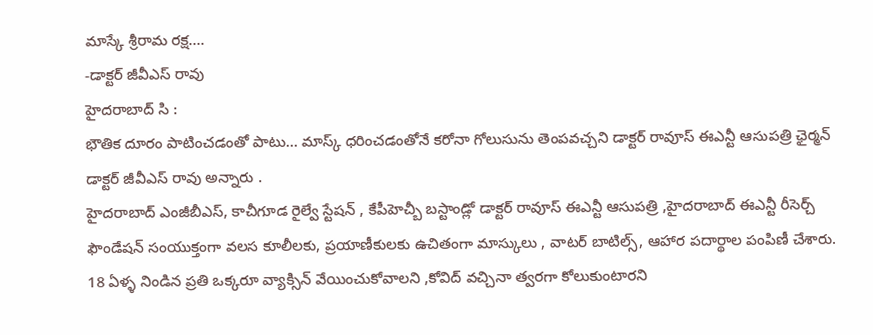మాస్కే శ్రీరామ రక్ష….
-డాక్టర్ జీవీఎస్ రావు
హైదరాబాద్ సి :
భౌతిక దూరం పాటించడంతో పాటు… మాస్క్ ధరించడంతోనే కరోనా గోలుసును తెంపవచ్చని డాక్టర్ రావూస్ ఈఎన్టీ ఆసుపత్రి ఛైర్మన్ డాక్టర్ జీవీఎస్ రావు అన్నారు .
హైదరాబాద్ ఎంజీబీఎస్, కాచీగూడ రైల్వే స్టేషన్ , కేపీహెచ్బీ బస్టాండ్లో డాక్టర్ రావూస్ ఈఎన్టీ ఆసుపత్రి ,హైదరాబాద్ ఈఎన్టీ రీసెర్చ్ ఫౌండేషన్ సంయుక్తంగా వలస కూలీలకు, ప్రయాణీకులకు ఉచితంగా మాస్కులు , వాటర్ బాటిల్స్, ఆహార పదార్థాల పంపిణీ చేశారు. 18 ఏళ్ళ నిండిన ప్రతి ఒక్కరూ వ్యాక్సిన్ వేయించుకోవాలని ,కోవిద్ వచ్చినా త్వరగా కోలుకుంటారని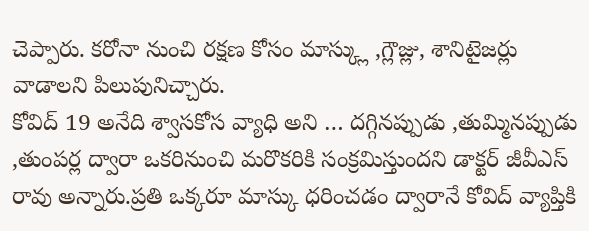చెప్పారు. కరోనా నుంచి రక్షణ కోసం మాస్క్లు ,గ్లౌజ్లు, శానిటైజర్లు వాడాలని పిలుపునిచ్చారు.
కోవిద్ 19 అనేది శ్వాసకోస వ్యాధి అని … దగ్గినప్పుడు ,తుమ్మినప్పుడు ,తుంపర్ల ద్వారా ఒకరినుంచి మరొకరికి సంక్రమిస్తుందని డాక్టర్ జీవీఎస్ రావు అన్నారు.ప్రతి ఒక్కరూ మాస్కు ధరించడం ద్వారానే కోవిద్ వ్యాప్తికి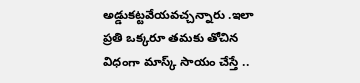అడ్డుకట్టవేయవచ్చన్నారు .ఇలా ప్రతి ఒక్కరూ తమకు తోచిన విధంగా మాస్క్ సాయం చేస్తే ..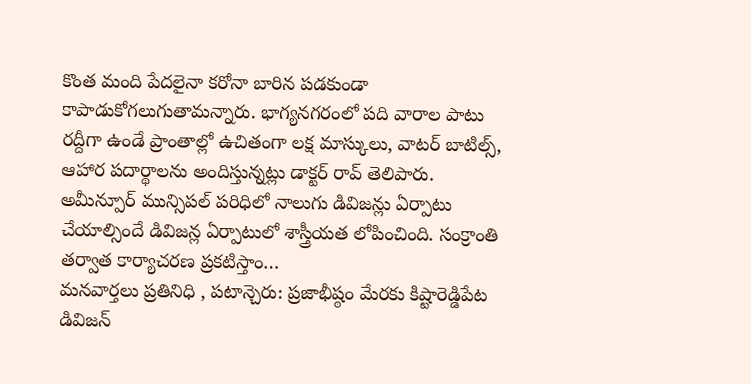కొంత మంది పేదలైనా కరోనా బారిన పడకుండా కాపాడుకోగలుగుతామన్నారు. భాగ్యనగరంలో పది వారాల పాటు రద్దీగా ఉండే ప్రాంతాల్లో ఉచితంగా లక్ష మాస్కులు, వాటర్ బాటిల్స్, ఆహార పదార్థాలను అందిస్తున్నట్లు డాక్టర్ రావ్ తెలిపారు.
అమీన్పూర్ మున్సిపల్ పరిధిలో నాలుగు డివిజన్లు ఏర్పాటు చేయాల్సిందే డివిజన్ల ఏర్పాటులో శాస్త్రీయత లోపించింది. సంక్రాంతి తర్వాత కార్యాచరణ ప్రకటిస్తాం…
మనవార్తలు ప్రతినిధి , పటాన్చెరు: ప్రజాభీష్ఠం మేరకు కిష్టారెడ్డిపేట డివిజన్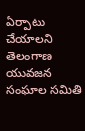ఏర్పాటు చేయాలని తెలంగాణ యువజన సంఘాల సమితి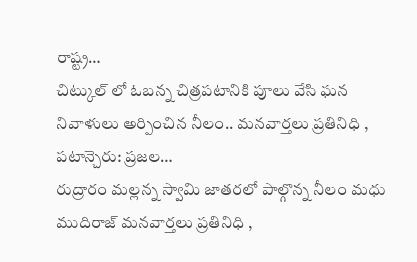రాష్ట్ర…
చిట్కుల్ లో ఓబన్న చిత్రపటానికి పూలు వేసి ఘన నివాళులు అర్పించిన నీలం.. మనవార్తలు ప్రతినిధి , పటాన్చెరు: ప్రజల…
రుద్రారం మల్లన్న స్వామి జాతరలో పాల్గొన్న నీలం మధు ముదిరాజ్ మనవార్తలు ప్రతినిధి ,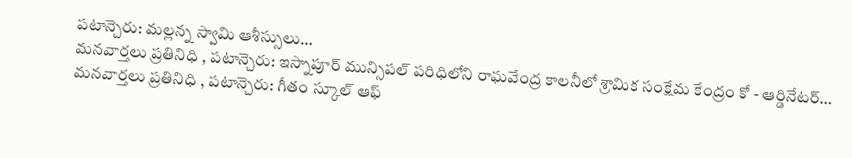పటాన్చెరు: మల్లన్న స్వామి ఆశీస్సులు…
మనవార్తలు ప్రతినిధి , పటాన్చెరు: ఇస్నాపూర్ మున్సిపల్ పరిధిలోని రాఘవేంద్ర కాలనీలో శ్రామిక సంక్షేమ కేంద్రం కో - ఆర్డినేటర్…
మనవార్తలు ప్రతినిధి , పటాన్చెరు: గీతం స్కూల్ ఆఫ్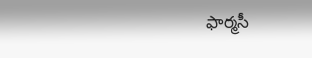ఫార్మసీ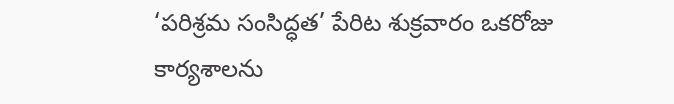‘పరిశ్రమ సంసిద్ధత’ పేరిట శుక్రవారం ఒకరోజు కార్యశాలను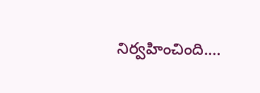నిర్వహించింది.…